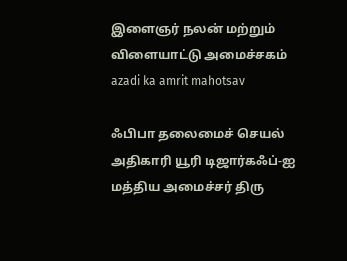இளைஞர் நலன் மற்றும் விளையாட்டு அமைச்சகம்
azadi ka amrit mahotsav

ஃபிபா தலைமைச் செயல் அதிகாரி யூரி டிஜார்கஃப்-ஐ மத்திய அமைச்சர் திரு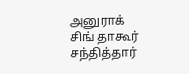அனுராக் சிங் தாகூர் சந்தித்தார்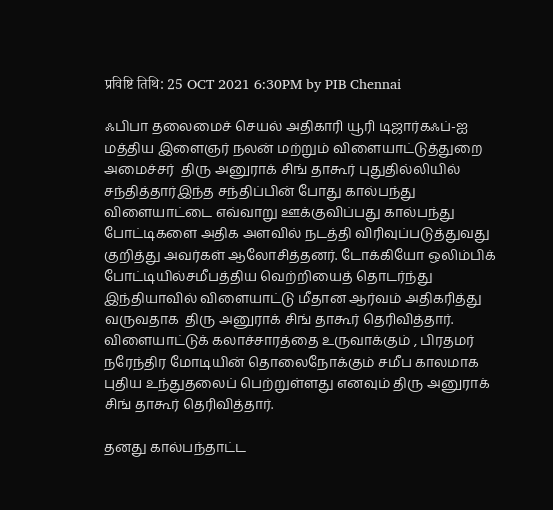प्रविष्टि तिथि: 25 OCT 2021 6:30PM by PIB Chennai

ஃபிபா தலைமைச் செயல் அதிகாரி யூரி டிஜார்கஃப்-ஐ மத்திய இளைஞர் நலன் மற்றும் விளையாட்டுத்துறை அமைச்சர்  திரு அனுராக் சிங் தாகூர் புதுதில்லியில் சந்தித்தார்இந்த சந்திப்பின் போது கால்பந்து விளையாட்டை எவ்வாறு ஊக்குவிப்பது கால்பந்து போட்டிகளை அதிக அளவில் நடத்தி விரிவுப்படுத்துவது குறித்து அவர்கள் ஆலோசித்தனர். டோக்கியோ ஒலிம்பிக் போட்டியில்சமீபத்திய வெற்றியைத் தொடர்ந்து இந்தியாவில் விளையாட்டு மீதான ஆர்வம் அதிகரித்து வருவதாக  திரு அனுராக் சிங் தாகூர் தெரிவித்தார். விளையாட்டுக் கலாச்சாரத்தை உருவாக்கும் , பிரதமர் நரேந்திர மோடியின் தொலைநோக்கும் சமீப காலமாக புதிய உந்துதலைப் பெற்றுள்ளது எனவும் திரு அனுராக் சிங் தாகூர் தெரிவித்தார்.

தனது கால்பந்தாட்ட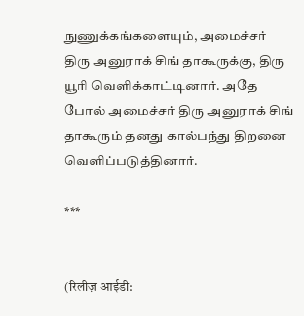நுணுக்கங்களையும், அமைச்சர் திரு அனுராக் சிங் தாகூருக்கு, திரு யூரி வெளிக்காட்டினார். அதே போல் அமைச்சர் திரு அனுராக் சிங் தாகூரும் தனது கால்பந்து திறனை வெளிப்படுத்தினார்.

***


(रिलीज़ आईडी: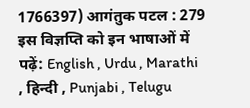1766397) आगंतुक पटल : 279
इस विज्ञप्ति को इन भाषाओं में पढ़ें: English , Urdu , Marathi , हिन्दी , Punjabi , Telugu